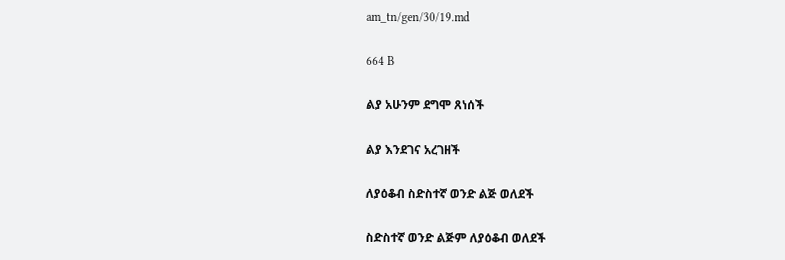am_tn/gen/30/19.md

664 B

ልያ አሁንም ደግሞ ጸነሰች

ልያ እንደገና አረገዘች

ለያዕቆብ ስድስተኛ ወንድ ልጅ ወለደች

ስድስተኛ ወንድ ልጅም ለያዕቆብ ወለደች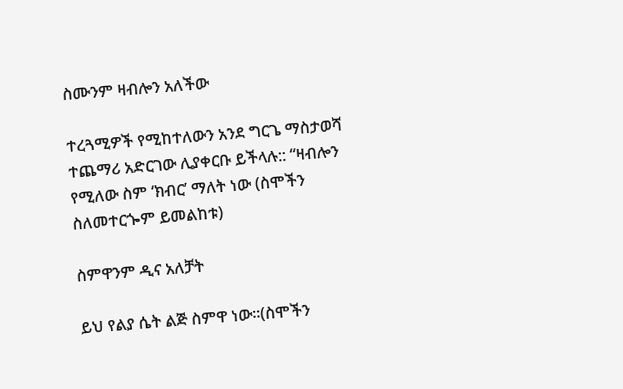ስሙንም ዛብሎን አለችው

ተረጓሚዎች የሚከተለውን አንደ ግርጌ ማስታወሻ ተጨማሪ አድርገው ሊያቀርቡ ይችላሉ:: “ዛብሎን የሚለው ስም ‘ክብር’ ማለት ነው (ስሞችን ስለመተርጐም ይመልከቱ)

ስምዋንም ዲና አለቻት

ይህ የልያ ሴት ልጅ ስምዋ ነው፡፡(ስሞችን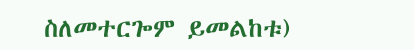ስለመተርጐም ይመልከቱ)